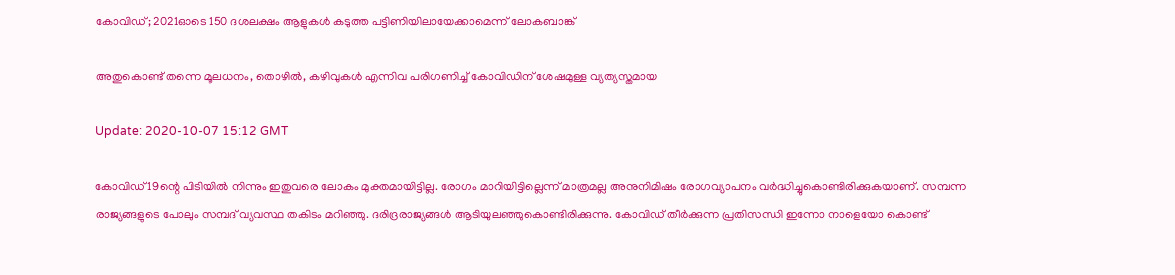കോവിഡ്; 2021ഓടെ 150 ദശലക്ഷം ആളുകള്‍ കടുത്ത പട്ടിണിയിലായേക്കാമെന്ന് ലോകബാങ്ക്

അതുകൊണ്ട് തന്നെ മൂലധനം, തൊഴില്‍, കഴിവുകള്‍ എന്നിവ പരിഗണിച്ച് കോവിഡിന് ശേഷമുള്ള വ്യത്യസ്തമായ

Update: 2020-10-07 15:12 GMT

കോവിഡ് 19ന്റെ പിടിയില്‍ നിന്നും ഇതുവരെ ലോകം മുക്തമായിട്ടില്ല. രോഗം മാറിയിട്ടില്ലെന്ന് മാത്രമല്ല അനുനിമിഷം രോഗവ്യാപനം വര്‍ദ്ധിച്ചുകൊണ്ടിരിക്കുകയാണ്. സമ്പന്ന രാജ്യങ്ങളുടെ പോലും സമ്പദ് വ്യവസ്ഥ തകിടം മറിഞ്ഞു. ദരിദ്രരാജ്യങ്ങള്‍ ആടിയുലഞ്ഞുകൊണ്ടിരിക്കുന്നു. കോവിഡ് തീര്‍ക്കുന്ന പ്രതിസന്ധി ഇന്നോ നാളെയോ കൊണ്ട്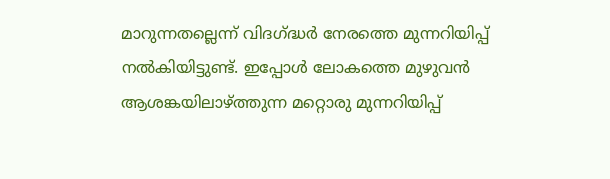മാറുന്നതല്ലെന്ന് വിദഗ്ദ്ധര്‍ നേരത്തെ മുന്നറിയിപ്പ് നല്‍കിയിട്ടുണ്ട്. ഇപ്പോള്‍ ലോകത്തെ മുഴുവന്‍ ആശങ്കയിലാഴ്ത്തുന്ന മറ്റൊരു മുന്നറിയിപ്പ്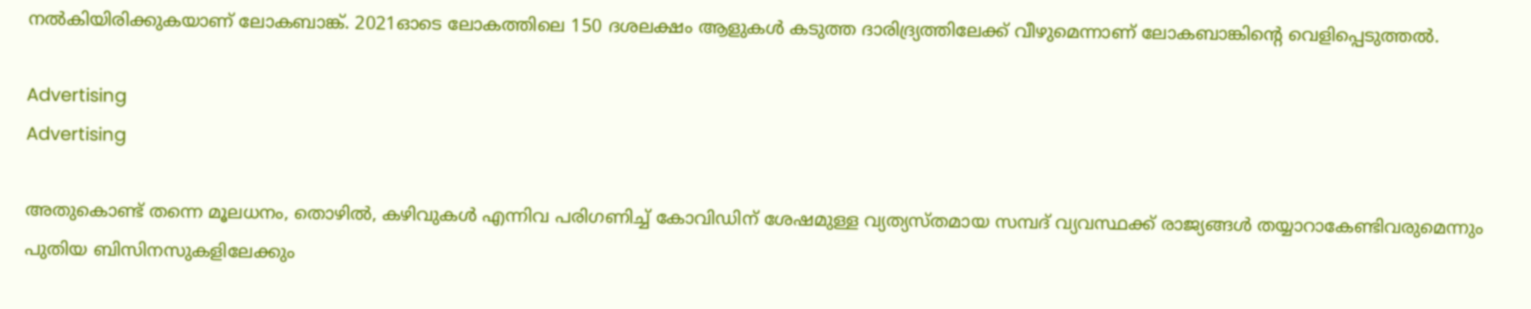നല്‍കിയിരിക്കുകയാണ് ലോകബാങ്ക്. 2021ഓടെ ലോകത്തിലെ 150 ദശലക്ഷം ആളുകള്‍ കടുത്ത ദാരിദ്ര്യത്തിലേക്ക് വീഴുമെന്നാണ് ലോകബാങ്കിന്റെ വെളിപ്പെടുത്തല്‍.

Advertising
Advertising

അതുകൊണ്ട് തന്നെ മൂലധനം, തൊഴില്‍, കഴിവുകള്‍ എന്നിവ പരിഗണിച്ച് കോവിഡിന് ശേഷമുള്ള വ്യത്യസ്തമായ സമ്പദ് വ്യവസ്ഥക്ക് രാജ്യങ്ങള്‍ തയ്യാറാകേണ്ടിവരുമെന്നും പുതിയ ബിസിനസുകളിലേക്കും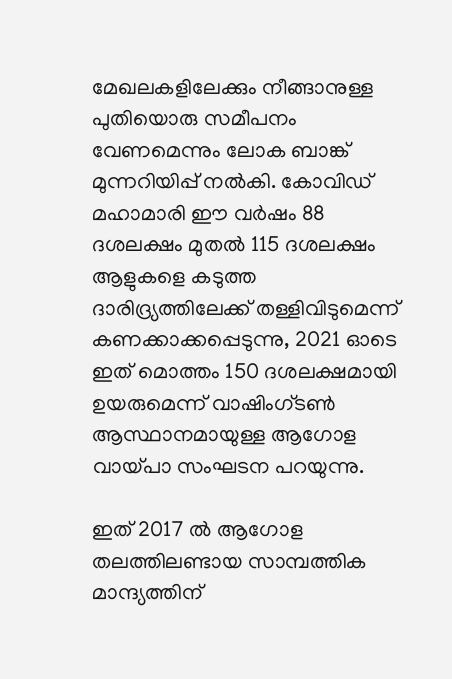മേഖലകളിലേക്കും നീങ്ങാനുള്ള പുതിയൊരു സമീപനം വേണമെന്നും ലോക ബാങ്ക് മുന്നറിയിപ്പ് നല്‍കി. കോവിഡ് മഹാമാരി ഈ വർഷം 88 ദശലക്ഷം മുതൽ 115 ദശലക്ഷം ആളുകളെ കടുത്ത ദാരിദ്ര്യത്തിലേക്ക് തള്ളിവിടുമെന്ന് കണക്കാക്കപ്പെടുന്നു, 2021 ഓടെ ഇത് മൊത്തം 150 ദശലക്ഷമായി ഉയരുമെന്ന് വാഷിംഗ്ടണ്‍ ആസ്ഥാനമായുള്ള ആഗോള വായ്പാ സംഘടന പറയുന്നു.

ഇത് 2017 ല്‍ ആഗോള തലത്തിലണ്ടായ സാമ്പത്തിക മാന്ദ്യത്തിന്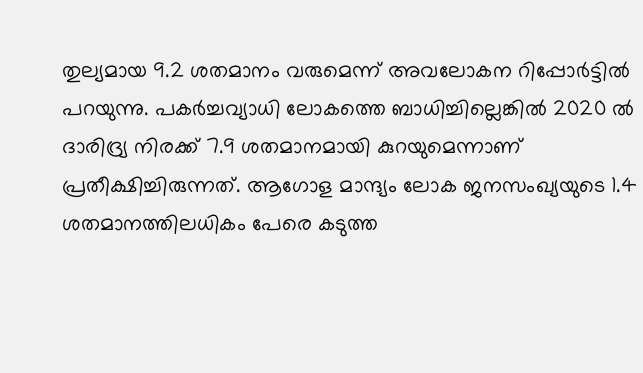തുല്യമായ 9.2 ശതമാനം വരുമെന്ന് അവലോകന റിപ്പോര്‍ട്ടില്‍ പറയുന്നു. പകര്‍ച്ചവ്യാധി ലോകത്തെ ബാധിച്ചില്ലെങ്കില്‍ 2020 ല്‍ ദാരിദ്ര്യ നിരക്ക് 7.9 ശതമാനമായി കുറയുമെന്നാണ് പ്രതീക്ഷിച്ചിരുന്നത്. ആഗോള മാന്ദ്യം ലോക ജനസംഖ്യയുടെ 1.4 ശതമാനത്തിലധികം പേരെ കടുത്ത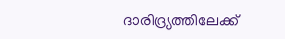ദാരിദ്ര്യത്തിലേക്ക്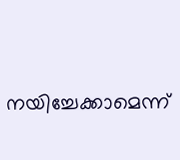നയിച്ചേക്കാമെന്ന്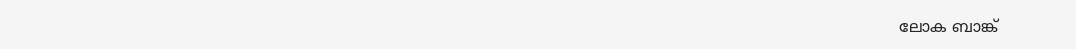ലോക ബാങ്ക്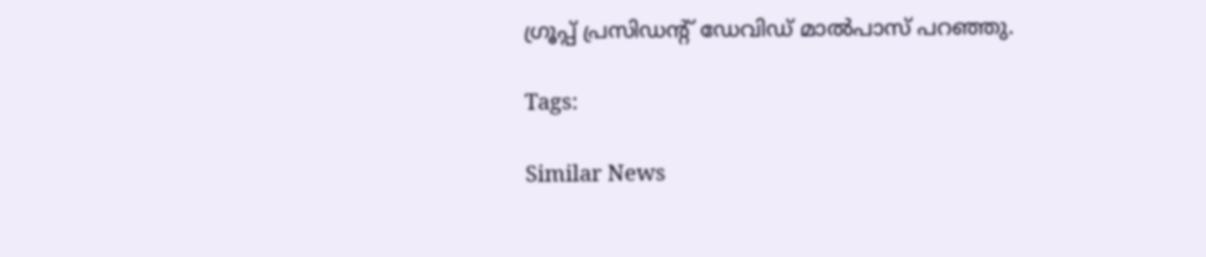ഗ്രൂപ്പ് പ്രസിഡന്റ് ഡേവിഡ് മാൽപാസ് പറഞ്ഞു.

Tags:

Similar News